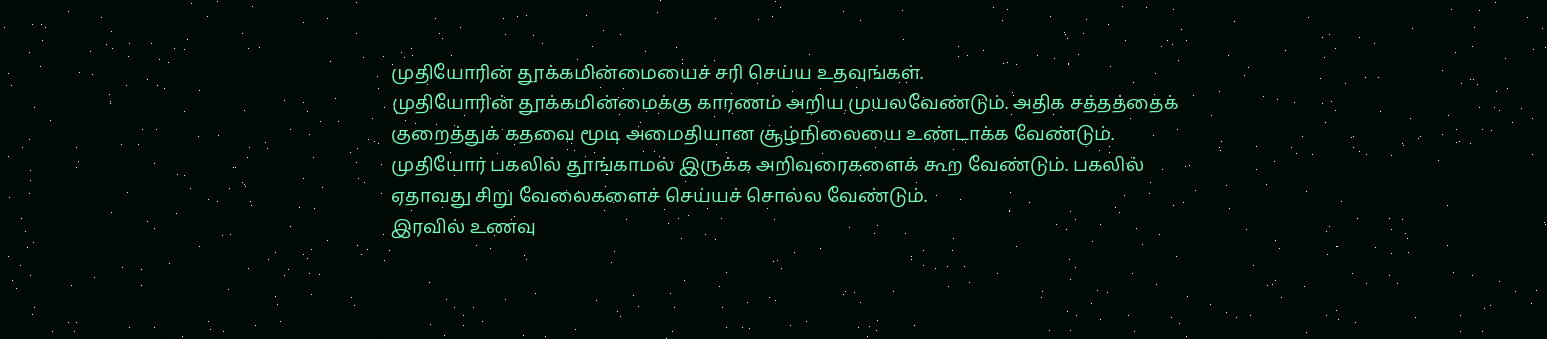முதியோரின் தூக்கமின்மையைச் சரி செய்ய உதவுங்கள்.
முதியோரின் தூக்கமின்மைக்கு காரணம் அறிய முயலவேண்டும். அதிக சத்தத்தைக் குறைத்துக் கதவை மூடி அமைதியான சூழ்நிலையை உண்டாக்க வேண்டும்.
முதியோர் பகலில் தூங்காமல் இருக்க அறிவுரைகளைக் கூற வேண்டும். பகலில் ஏதாவது சிறு வேலைகளைச் செய்யச் சொல்ல வேண்டும்.
இரவில் உணவு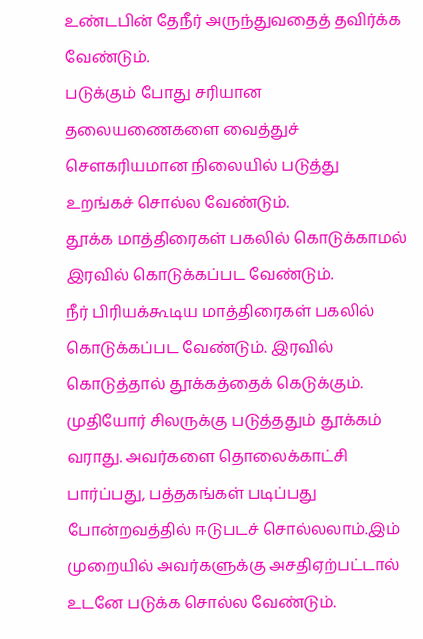உண்டபின் தேநீர் அருந்துவதைத் தவிர்க்க வேண்டும்.
படுக்கும் போது சரியான தலையணைகளை வைத்துச் சௌகரியமான நிலையில் படுத்து உறங்கச் சொல்ல வேண்டும்.
தூக்க மாத்திரைகள் பகலில் கொடுக்காமல் இரவில் கொடுக்கப்பட வேண்டும்.
நீர் பிரியக்கூடிய மாத்திரைகள் பகலில் கொடுக்கப்பட வேண்டும். இரவில் கொடுத்தால் தூக்கத்தைக் கெடுக்கும்.
முதியோர் சிலருக்கு படுத்ததும் தூக்கம் வராது. அவர்களை தொலைக்காட்சி பார்ப்பது, பத்தகங்கள் படிப்பது போன்றவத்தில் ஈடுபடச் சொல்லலாம்.இம் முறையில் அவர்களுக்கு அசதிஏற்பட்டால் உடனே படுக்க சொல்ல வேண்டும்.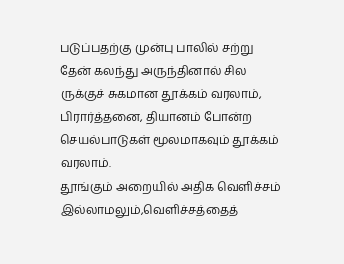படுப்பதற்கு முன்பு பாலில் சற்று தேன் கலந்து அருந்தினால் சில ருக்குச் சுகமான தூக்கம் வரலாம், பிரார்த்தனை, தியானம் போன்ற செயல்பாடுகள் மூலமாகவும் தூக்கம் வரலாம்.
தூங்கும் அறையில் அதிக வெளிச்சம் இல்லாமலும்,வெளிச்சத்தைத்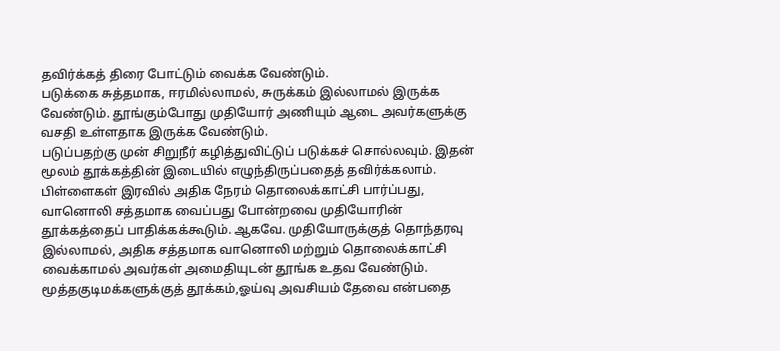தவிர்க்கத் திரை போட்டும் வைக்க வேண்டும்.
படுக்கை சுத்தமாக, ஈரமில்லாமல், சுருக்கம் இல்லாமல் இருக்க வேண்டும். தூங்கும்போது முதியோர் அணியும் ஆடை அவர்களுக்கு வசதி உள்ளதாக இருக்க வேண்டும்.
படுப்பதற்கு முன் சிறுநீர் கழித்துவிட்டுப் படுக்கச் சொல்லவும். இதன் மூலம் தூக்கத்தின் இடையில் எழுந்திருப்பதைத் தவிர்க்கலாம்.
பிள்ளைகள் இரவில் அதிக நேரம் தொலைக்காட்சி பார்ப்பது, வானொலி சத்தமாக வைப்பது போன்றவை முதியோரின் தூக்கத்தைப் பாதிக்கக்கூடும். ஆகவே. முதியோருக்குத் தொந்தரவு இல்லாமல், அதிக சத்தமாக வானொலி மற்றும் தொலைக்காட்சி வைக்காமல் அவர்கள் அமைதியுடன் தூங்க உதவ வேண்டும்.
மூத்தகுடிமக்களுக்குத் தூக்கம்,ஓய்வு அவசியம் தேவை என்பதை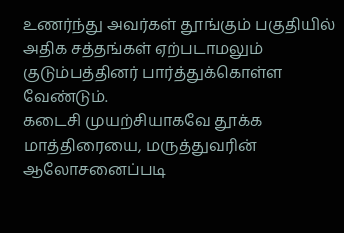உணர்ந்து அவர்கள் தூங்கும் பகுதியில் அதிக சத்தங்கள் ஏற்படாமலும் குடும்பத்தினர் பார்த்துக்கொள்ள வேண்டும்.
கடைசி முயற்சியாகவே தூக்க மாத்திரையை, மருத்துவரின் ஆலோசனைப்படி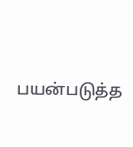பயன்படுத்த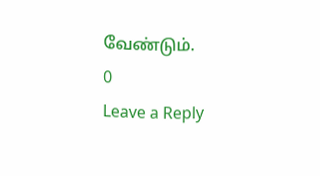வேண்டும்.
0
Leave a Reply